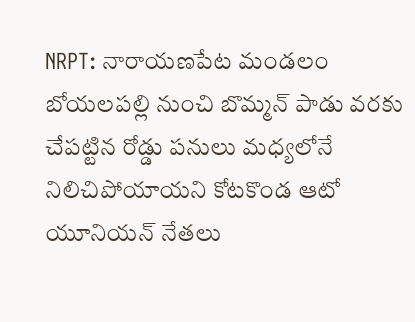NRPT: నారాయణపేట మండలం బోయలపల్లి నుంచి బొమ్మన్ పాడు వరకు చేపట్టిన రోడ్డు పనులు మధ్యలోనే నిలిచిపోయాయని కోటకొండ ఆటో యూనియన్ నేతలు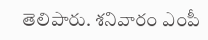తెలిపారు. శనివారం ఎంపీ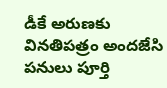డీకే అరుణకు వినతిపత్రం అందజేసి పనులు పూర్తి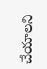చేయాలని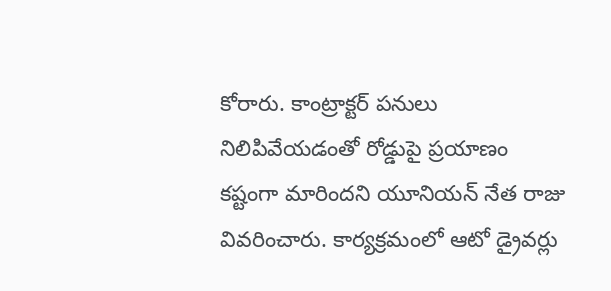కోరారు. కాంట్రాక్టర్ పనులు నిలిపివేయడంతో రోడ్డుపై ప్రయాణం కష్టంగా మారిందని యూనియన్ నేత రాజు వివరించారు. కార్యక్రమంలో ఆటో డ్రైవర్లు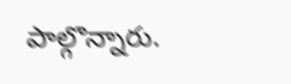పాల్గొన్నారు.